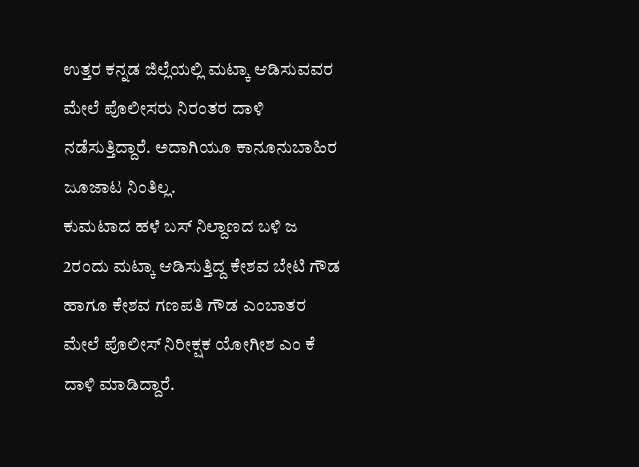ಉತ್ತರ ಕನ್ನಡ ಜಿಲ್ಲೆಯಲ್ಲಿ ಮಟ್ಕಾ ಆಡಿಸುವವರ ಮೇಲೆ ಪೊಲೀಸರು ನಿರಂತರ ದಾಳಿ ನಡೆಸುತ್ತಿದ್ದಾರೆ. ಅದಾಗಿಯೂ ಕಾನೂನುಬಾಹಿರ ಜೂಜಾಟ ನಿಂತಿಲ್ಲ.
ಕುಮಟಾದ ಹಳೆ ಬಸ್ ನಿಲ್ದಾಣದ ಬಳಿ ಜ 2ರಂದು ಮಟ್ಕಾ ಆಡಿಸುತ್ತಿದ್ದ ಕೇಶವ ಬೇಟಿ ಗೌಡ ಹಾಗೂ ಕೇಶವ ಗಣಪತಿ ಗೌಡ ಎಂಬಾತರ ಮೇಲೆ ಪೊಲೀಸ್ ನಿರೀಕ್ಷಕ ಯೋಗೀಶ ಎಂ ಕೆ ದಾಳಿ ಮಾಡಿದ್ದಾರೆ.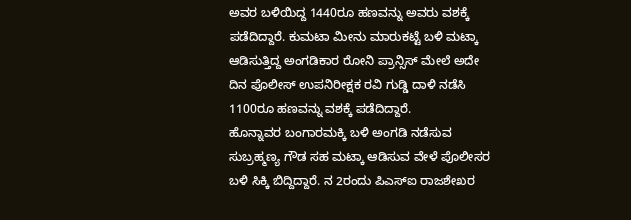ಅವರ ಬಳಿಯಿದ್ದ 1440ರೂ ಹಣವನ್ನು ಅವರು ವಶಕ್ಕೆ ಪಡೆದಿದ್ದಾರೆ. ಕುಮಟಾ ಮೀನು ಮಾರುಕಟ್ಟೆ ಬಳಿ ಮಟ್ಕಾ ಆಡಿಸುತ್ತಿದ್ದ ಅಂಗಡಿಕಾರ ರೋನಿ ಪ್ರಾನ್ಸಿಸ್ ಮೇಲೆ ಅದೇ ದಿನ ಪೊಲೀಸ್ ಉಪನಿರೀಕ್ಷಕ ರವಿ ಗುಡ್ಡಿ ದಾಳಿ ನಡೆಸಿ 1100ರೂ ಹಣವನ್ನು ವಶಕ್ಕೆ ಪಡೆದಿದ್ದಾರೆ.
ಹೊನ್ನಾವರ ಬಂಗಾರಮಕ್ಕಿ ಬಳಿ ಅಂಗಡಿ ನಡೆಸುವ ಸುಬ್ರಹ್ಮಣ್ಯ ಗೌಡ ಸಹ ಮಟ್ಕಾ ಆಡಿಸುವ ವೇಳೆ ಪೊಲೀಸರ ಬಳಿ ಸಿಕ್ಕಿ ಬಿದ್ದಿದ್ದಾರೆ. ನ 2ರಂದು ಪಿಎಸ್ಐ ರಾಜಶೇಖರ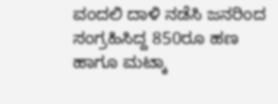ವಂದಲಿ ದಾಳಿ ನಡೆಸಿ ಜನರಿಂದ ಸಂಗ್ರಹಿಸಿದ್ದ 850ರೂ ಹಣ ಹಾಗೂ ಮಟ್ಕಾ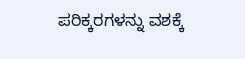ಪರಿಕ್ಕರಗಳನ್ನು ವಶಕ್ಕೆ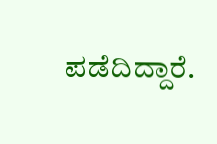ಪಡೆದಿದ್ದಾರೆ.